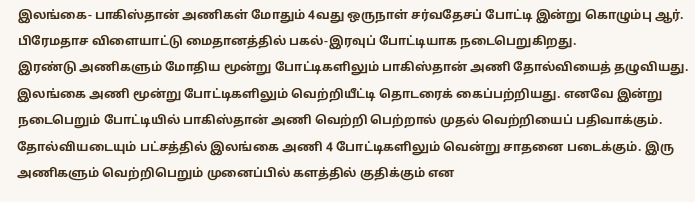இலங்கை- பாகிஸ்தான் அணிகள் மோதும் 4வது ஒருநாள் சர்வதேசப் போட்டி இன்று கொழும்பு ஆர். பிரேமதாச விளையாட்டு மைதானத்தில் பகல்-இரவுப் போட்டியாக நடைபெறுகிறது.
இரண்டு அணிகளும் மோதிய மூன்று போட்டிகளிலும் பாகிஸ்தான் அணி தோல்வியைத் தழுவியது. இலங்கை அணி மூன்று போட்டிகளிலும் வெற்றியீட்டி தொடரைக் கைப்பற்றியது. எனவே இன்று நடைபெறும் போட்டியில் பாகிஸ்தான் அணி வெற்றி பெற்றால் முதல் வெற்றியைப் பதிவாக்கும்.
தோல்வியடையும் பட்சத்தில் இலங்கை அணி 4 போட்டிகளிலும் வென்று சாதனை படைக்கும். இரு அணிகளும் வெற்றிபெறும் முனைப்பில் களத்தில் குதிக்கும் என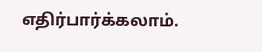எதிர்பார்க்கலாம்.